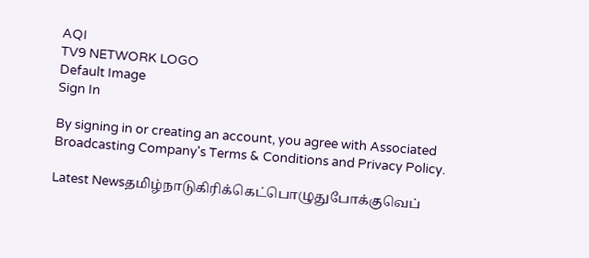AQI
TV9 NETWORK LOGO
Default Image
Sign In

By signing in or creating an account, you agree with Associated Broadcasting Company's Terms & Conditions and Privacy Policy.

Latest Newsதமிழ்நாடுகிரிக்கெட்பொழுதுபோக்குவெப்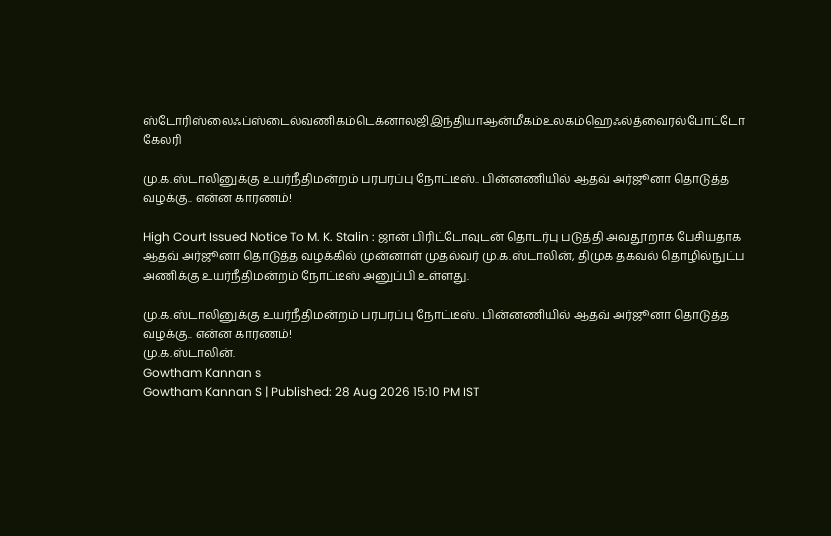ஸ்டோரிஸ்லைஃப்ஸ்டைல்வணிகம்டெக்னாலஜிஇந்தியாஆன்மீகம்உலகம்ஹெஃல்த்வைரல்போட்டோ கேலரி

மு.க.ஸ்டாலினுக்கு உயர்நீதிமன்றம் பரபரப்பு நோட்டீஸ்.. பின்னணியில் ஆதவ் அர்ஜூனா தொடுத்த வழக்கு.. என்ன காரணம்!

High Court Issued Notice To M. K. Stalin : ஜான் பிரிட்டோவுடன் தொடர்பு படுத்தி அவதூறாக பேசியதாக ஆதவ் அர்ஜூனா தொடுத்த வழக்கில் முன்னாள் முதல்வர் மு.க.ஸ்டாலின், திமுக தகவல் தொழில்நுட்ப அணிக்கு உயர்நீதிமன்றம் நோட்டீஸ் அனுப்பி உள்ளது.

மு.க.ஸ்டாலினுக்கு உயர்நீதிமன்றம் பரபரப்பு நோட்டீஸ்.. பின்னணியில் ஆதவ் அர்ஜூனா தொடுத்த வழக்கு.. என்ன காரணம்!
மு.க.ஸ்டாலின்.
Gowtham Kannan s
Gowtham Kannan S | Published: 28 Aug 2026 15:10 PM IST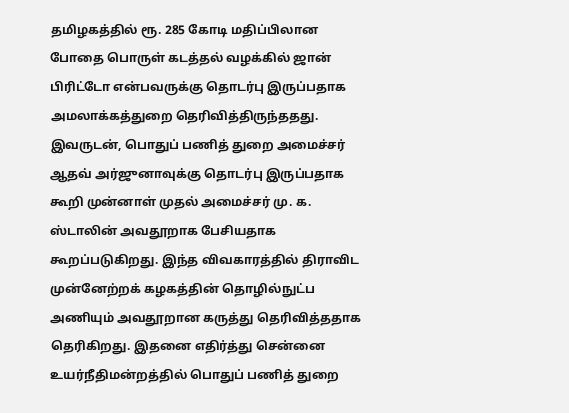தமிழகத்தில் ரூ. 285 கோடி மதிப்பிலான போதை பொருள் கடத்தல் வழக்கில் ஜான் பிரிட்டோ என்பவருக்கு தொடர்பு இருப்பதாக அமலாக்கத்துறை தெரிவித்திருந்ததது. இவருடன், பொதுப் பணித் துறை அமைச்சர் ஆதவ் அர்ஜுனாவுக்கு தொடர்பு இருப்பதாக கூறி முன்னாள் முதல் அமைச்சர் மு. க. ஸ்டாலின் அவதூறாக பேசியதாக கூறப்படுகிறது. இந்த விவகாரத்தில் திராவிட முன்னேற்றக் கழகத்தின் தொழில்நுட்ப அணியும் அவதூறான கருத்து தெரிவித்ததாக தெரிகிறது. இதனை எதிர்த்து சென்னை உயர்நீதிமன்றத்தில் பொதுப் பணித் துறை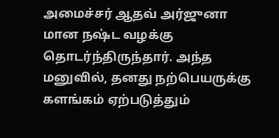அமைச்சர் ஆதவ் அர்ஜுனா மான நஷ்ட வழக்கு தொடர்ந்திருந்தார். அந்த மனுவில், தனது நற்பெயருக்கு களங்கம் ஏற்படுத்தும்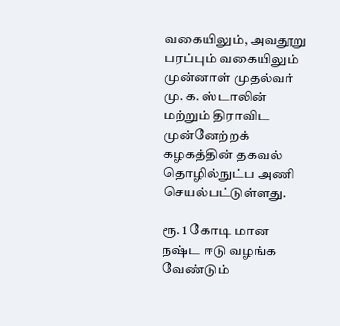வகையிலும், அவதூறு பரப்பும் வகையிலும் முன்னாள் முதல்வர் மு. க. ஸ்டாலின் மற்றும் திராவிட முன்னேற்றக் கழகத்தின் தகவல் தொழில்நுட்ப அணி செயல்பட்டுள்ளது.

ரூ. 1 கோடி மான நஷ்ட ஈடு வழங்க வேண்டும்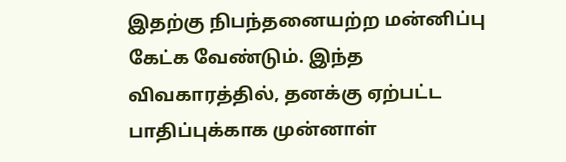இதற்கு நிபந்தனையற்ற மன்னிப்பு கேட்க வேண்டும். இந்த விவகாரத்தில், தனக்கு ஏற்பட்ட பாதிப்புக்காக முன்னாள்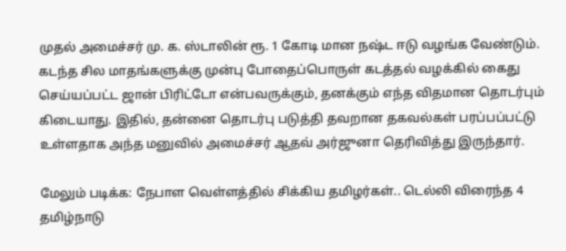முதல் அமைச்சர் மு. க. ஸ்டாலின் ரூ. 1 கோடி மான நஷ்ட ஈடு வழங்க வேண்டும். கடந்த சில மாதங்களுக்கு முன்பு போதைப்பொருள் கடத்தல் வழக்கில் கைது செய்யப்பட்ட ஜான் பிரிட்டோ என்பவருக்கும், தனக்கும் எந்த விதமான தொடர்பும் கிடையாது. இதில், தன்னை தொடர்பு படுத்தி தவறான தகவல்கள் பரப்பப்பட்டு உள்ளதாக அந்த மனுவில் அமைச்சர் ஆதவ் அர்ஜுனா தெரிவித்து இருந்தார்.

மேலும் படிக்க: நேபாள வெள்ளத்தில் சிக்கிய தமிழர்கள்.. டெல்லி விரைந்த 4 தமிழ்நாடு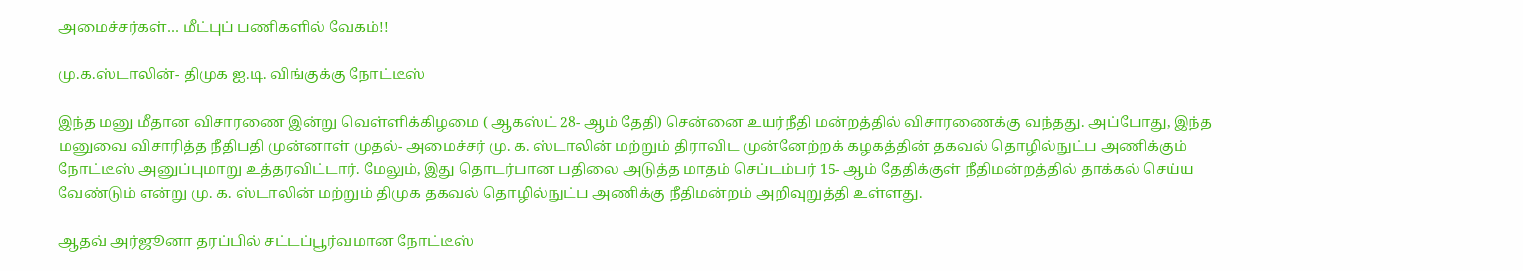அமைச்சர்கள்… மீட்புப் பணிகளில் வேகம்!!

மு.க.ஸ்டாலின்- திமுக ஐ.டி. விங்குக்கு நோட்டீஸ்

இந்த மனு மீதான விசாரணை இன்று வெள்ளிக்கிழமை ( ஆகஸ்ட் 28- ஆம் தேதி) சென்னை உயர்நீதி மன்றத்தில் விசாரணைக்கு வந்தது. அப்போது, இந்த மனுவை விசாரித்த நீதிபதி முன்னாள் முதல்- அமைச்சர் மு. க. ஸ்டாலின் மற்றும் திராவிட முன்னேற்றக் கழகத்தின் தகவல் தொழில்நுட்ப அணிக்கும் நோட்டீஸ் அனுப்புமாறு உத்தரவிட்டார். மேலும், இது தொடர்பான பதிலை அடுத்த மாதம் செப்டம்பர் 15- ஆம் தேதிக்குள் நீதிமன்றத்தில் தாக்கல் செய்ய வேண்டும் என்று மு. க. ஸ்டாலின் மற்றும் திமுக தகவல் தொழில்நுட்ப அணிக்கு நீதிமன்றம் அறிவுறுத்தி உள்ளது.

ஆதவ் அர்ஜூனா தரப்பில் சட்டப்பூர்வமான நோட்டீஸ்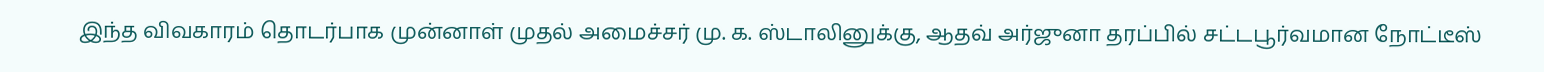இந்த விவகாரம் தொடர்பாக முன்னாள் முதல் அமைச்சர் மு. க. ஸ்டாலினுக்கு, ஆதவ் அர்ஜுனா தரப்பில் சட்டபூர்வமான நோட்டீஸ்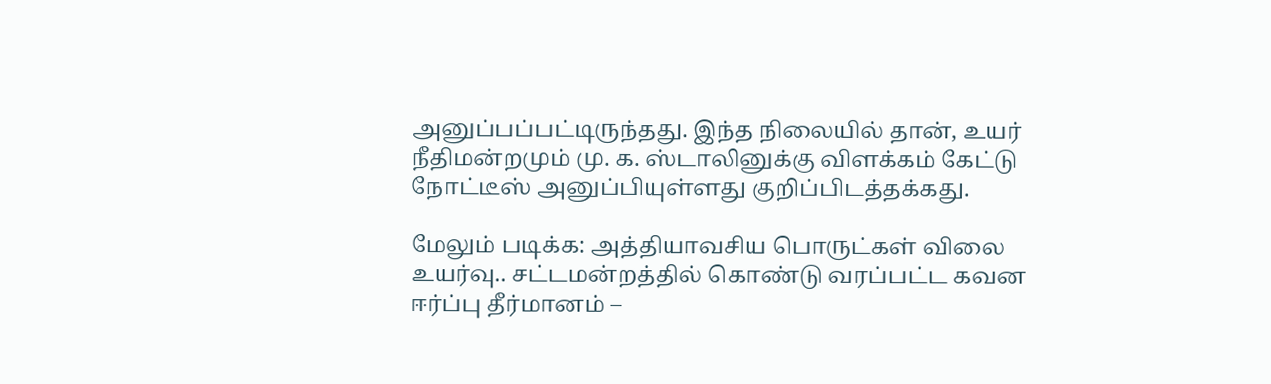அனுப்பப்பட்டிருந்தது. இந்த நிலையில் தான், உயர் நீதிமன்றமும் மு. க. ஸ்டாலினுக்கு விளக்கம் கேட்டு நோட்டீஸ் அனுப்பியுள்ளது குறிப்பிடத்தக்கது.

மேலும் படிக்க: அத்தியாவசிய பொருட்கள் விலை உயர்வு.. சட்டமன்றத்தில் கொண்டு வரப்பட்ட கவன ஈர்ப்பு தீர்மானம் –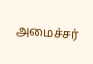அமைச்சர்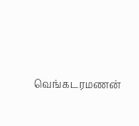வெங்கடரமணன்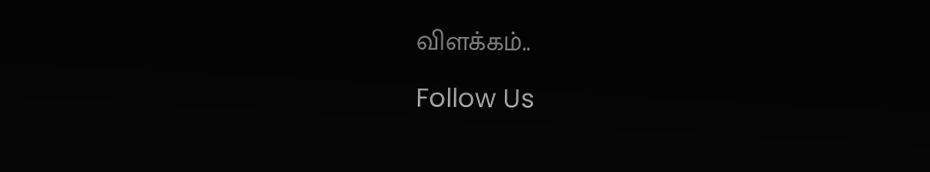விளக்கம்..

Follow Us